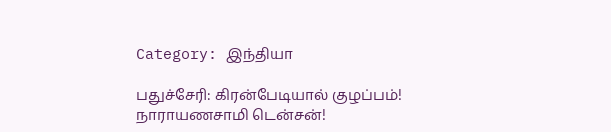Category: இந்தியா

பதுச்சேரி: கிரன்பேடியால் குழப்பம்! நாராயணசாமி டென்சன்!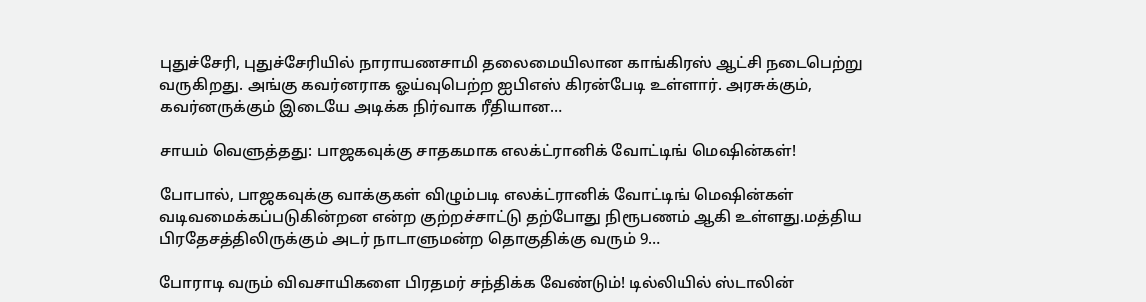புதுச்சேரி, புதுச்சேரியில் நாராயணசாமி தலைமையிலான காங்கிரஸ் ஆட்சி நடைபெற்று வருகிறது. அங்கு கவர்னராக ஓய்வுபெற்ற ஐபிஎஸ் கிரன்பேடி உள்ளார். அரசுக்கும், கவர்னருக்கும் இடையே அடிக்க நிர்வாக ரீதியான…

சாயம் வெளுத்தது: பாஜகவுக்கு சாதகமாக எலக்ட்ரானிக் வோட்டிங் மெஷின்கள்!

போபால், பாஜகவுக்கு வாக்குகள் விழும்படி எலக்ட்ரானிக் வோட்டிங் மெஷின்கள் வடிவமைக்கப்படுகின்றன என்ற குற்றச்சாட்டு தற்போது நிரூபணம் ஆகி உள்ளது.மத்திய பிரதேசத்திலிருக்கும் அடர் நாடாளுமன்ற தொகுதிக்கு வரும் 9…

போராடி வரும் விவசாயிகளை பிரதமர் சந்திக்க வேண்டும்! டில்லியில் ஸ்டாலின்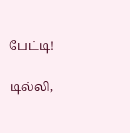பேட்டி!

டில்லி,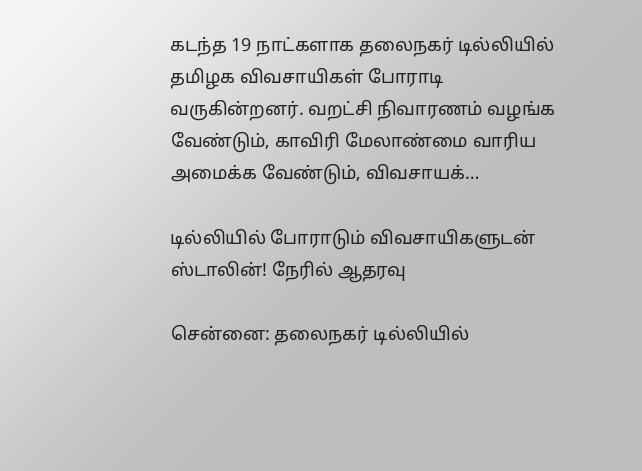கடந்த 19 நாட்களாக தலைநகர் டில்லியில் தமிழக விவசாயிகள் போராடி வருகின்றனர். வறட்சி நிவாரணம் வழங்க வேண்டும், காவிரி மேலாண்மை வாரிய அமைக்க வேண்டும், விவசாயக்…

டில்லியில் போராடும் விவசாயிகளுடன் ஸ்டாலின்! நேரில் ஆதரவு

சென்னை: தலைநகர் டில்லியில்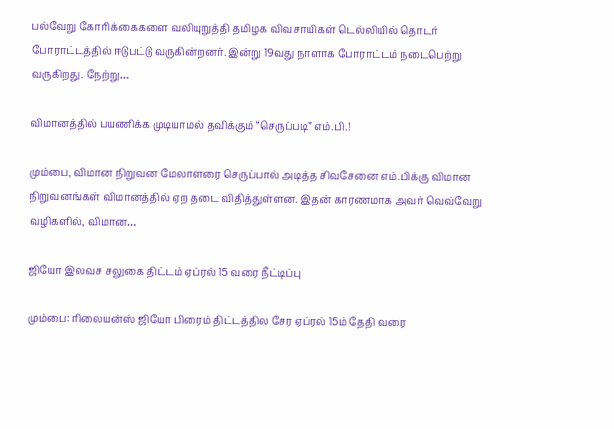பல்வேறு கோரிக்கைகளை வலியுறுத்தி தமிழக விவசாயிகள் டெல்லியில் தொடர் போராட்டத்தில் ஈடுபட்டு வருகின்றனர். இன்று 19வது நாளாக போராட்டம் நடைபெற்று வருகிறது. நேற்று…

விமானத்தில் பயணிக்க முடியாமல் தவிக்கும் “செருப்படி” எம்.பி.!

மும்பை, விமான நிறுவன மேலாளரை செருப்பால் அடித்த சிவசேனை எம்.பிக்கு விமான நிறுவனங்கள் விமானத்தில் ஏற தடை விதித்துள்ளன. இதன் காரணமாக அவர் வெவ்வேறு வழிகளில், விமான…

ஜியோ இலவச சலுகை திட்டம் ஏப்ரல் 15 வரை நீட்டிப்பு

மும்பை: ரிலையன்ஸ் ஜியோ பிரைம் திட்டத்தில சேர ஏப்ரல் 15ம் தேதி வரை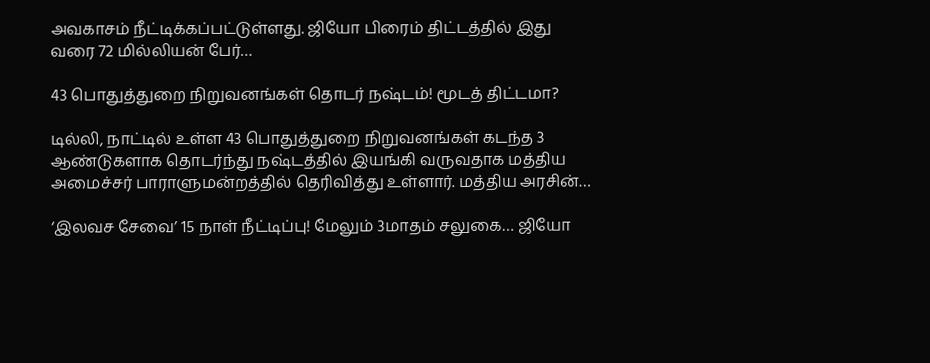அவகாசம் நீட்டிக்கப்பட்டுள்ளது. ஜியோ பிரைம் திட்டத்தில் இது வரை 72 மில்லியன் பேர்…

43 பொதுத்துறை நிறுவனங்கள் தொடர் நஷ்டம்! மூடத் திட்டமா?

டில்லி, நாட்டில் உள்ள 43 பொதுத்துறை நிறுவனங்கள் கடந்த 3 ஆண்டுகளாக தொடர்ந்து நஷ்டத்தில் இயங்கி வருவதாக மத்திய அமைச்சர் பாராளுமன்றத்தில் தெரிவித்து உள்ளார். மத்திய அரசின்…

‘இலவச சேவை’ 15 நாள் நீட்டிப்பு! மேலும் 3மாதம் சலுகை… ஜியோ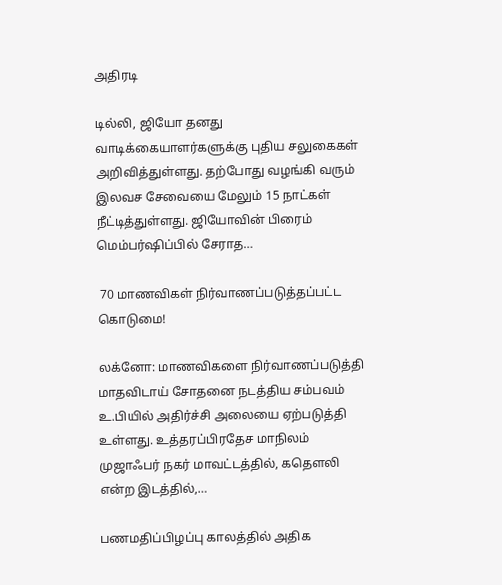அதிரடி

டில்லி, ஜியோ தனது வாடிக்கையாளர்களுக்கு புதிய சலுகைகள் அறிவித்துள்ளது. தற்போது வழங்கி வரும் இலவச சேவையை மேலும் 15 நாட்கள் நீட்டித்துள்ளது. ஜியோவின் பிரைம் மெம்பர்ஷிப்பில் சேராத…

 70 மாணவிகள் நிர்வாணப்படுத்தப்பட்ட கொடுமை!

லக்னோ: மாணவிகளை நிர்வாணப்படுத்தி மாதவிடாய் சோதனை நடத்திய சம்பவம் உ.பியில் அதிர்ச்சி அலையை ஏற்படுத்தி உள்ளது. உத்தரப்பிரதேச மாநிலம் முஜாஃபர் நகர் மாவட்டத்தில், கதெளலி என்ற இடத்தில்,…

பணமதிப்பிழப்பு காலத்தில் அதிக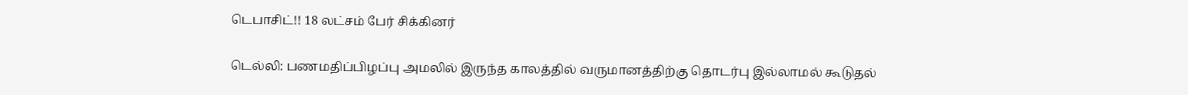டெபாசிட்!! 18 லட்சம் பேர் சிக்கினர்

டெல்லி: பணமதிப்பிழப்பு அமலில் இருந்த காலத்தில் வருமானத்திற்கு தொடர்பு இல்லாமல் கூடுதல்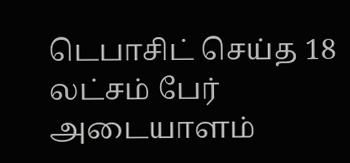டெபாசிட் செய்த 18 லட்சம் பேர் அடையாளம்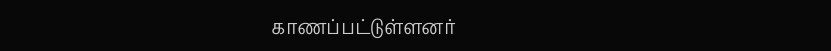காணப்பட்டுள்ளனர்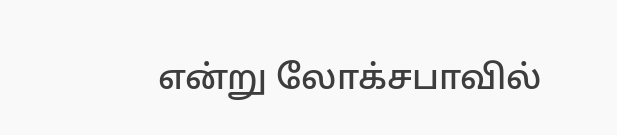என்று லோக்சபாவில்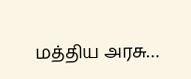மத்திய அரசு…